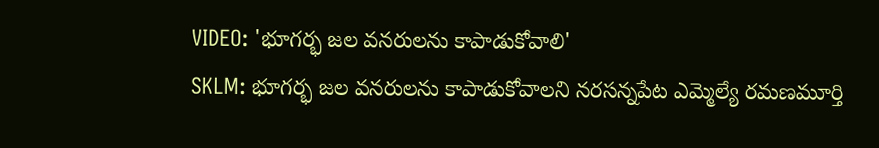VIDEO: 'భూగర్భ జల వనరులను కాపాడుకోవాలి'
SKLM: భూగర్భ జల వనరులను కాపాడుకోవాలని నరసన్నపేట ఎమ్మెల్యే రమణమూర్తి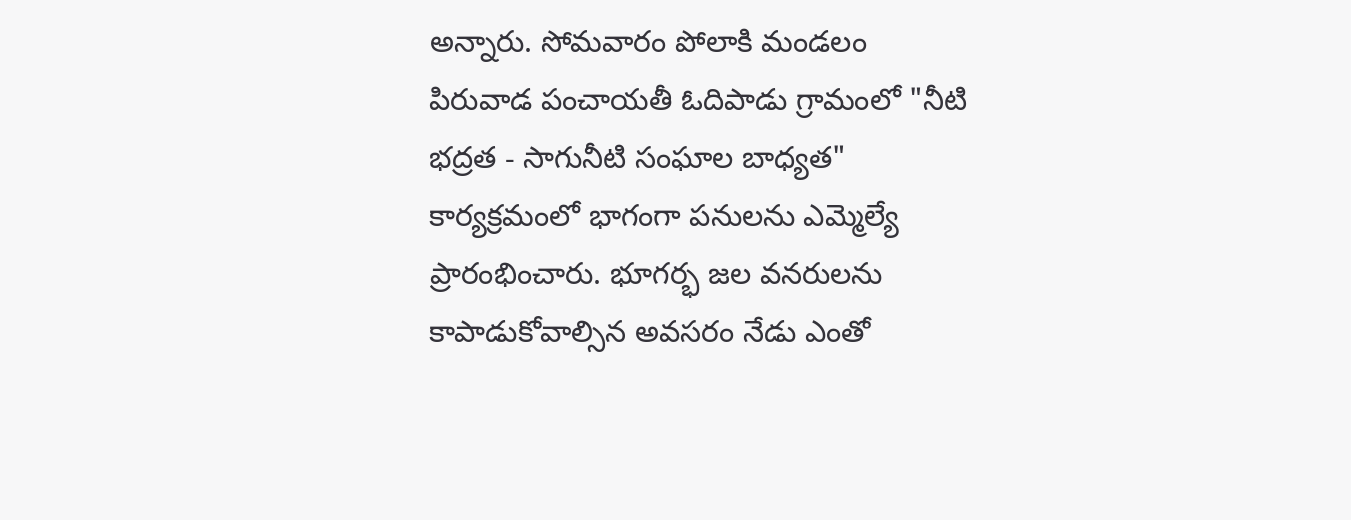అన్నారు. సోమవారం పోలాకి మండలం పిరువాడ పంచాయతీ ఓదిపాడు గ్రామంలో "నీటి భద్రత - సాగునీటి సంఘాల బాధ్యత" కార్యక్రమంలో భాగంగా పనులను ఎమ్మెల్యే ప్రారంభించారు. భూగర్భ జల వనరులను కాపాడుకోవాల్సిన అవసరం నేడు ఎంతో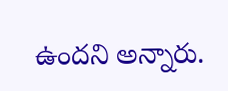ఉందని అన్నారు.